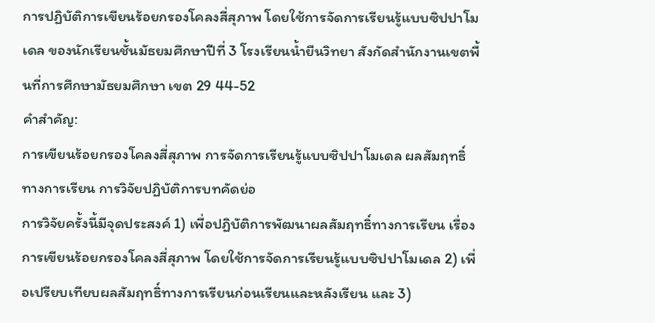การปฏิบัติการเขียนร้อยกรองโคลงสี่สุภาพ โดยใช้การจัดการเรียนรู้แบบซิปปาโมเดล ของนักเรียนชั้นมัธยมศึกษาปีที่ 3 โรงเรียนน้ำยืนวิทยา สังกัดสำนักงานเขตพื้นที่การศึกษามัธยมศึกษา เขต 29 44-52
คำสำคัญ:
การเขียนร้อยกรองโคลงสี่สุภาพ การจัดการเรียนรู้แบบซิปปาโมเดล ผลสัมฤทธิ์ทางการเรียน การวิจัยปฏิบัติการบทคัดย่อ
การวิจัยครั้งนี้มีจุดประสงค์ 1) เพื่อปฏิบัติการพัฒนาผลสัมฤทธิ์ทางการเรียน เรื่อง การเขียนร้อยกรองโคลงสี่สุภาพ โดยใช้การจัดการเรียนรู้แบบซิปปาโมเดล 2) เพื่อเปรียบเทียบผลสัมฤทธิ์ทางการเรียนก่อนเรียนและหลังเรียน และ 3)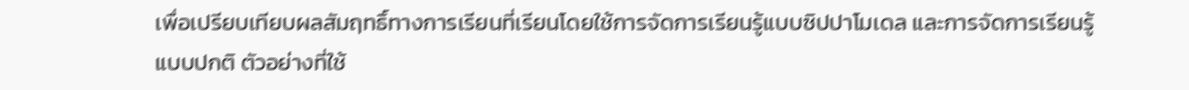เพื่อเปรียบเทียบผลสัมฤทธิ์ทางการเรียนที่เรียนโดยใช้การจัดการเรียนรู้แบบซิปปาโมเดล และการจัดการเรียนรู้แบบปกติ ตัวอย่างที่ใช้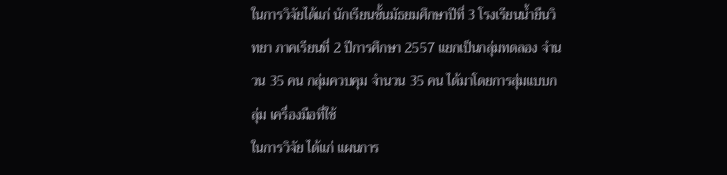ในการวิจัยได้แก่ นักเรียนชั้นมัธยมศึกษาปีที่ 3 โรงเรียนน้ำยืนวิทยา ภาคเรียนที่ 2 ปีการศึกษา 2557 แยกเป็นกลุ่มทดลอง จำนวน 35 คน กลุ่มควบคุม จำนวน 35 คน ได้มาโดยการสุ่มแบบกลุ่ม เครื่องมือที่ใช้
ในการวิจัย ได้แก่ แผนการ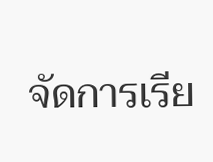จัดการเรีย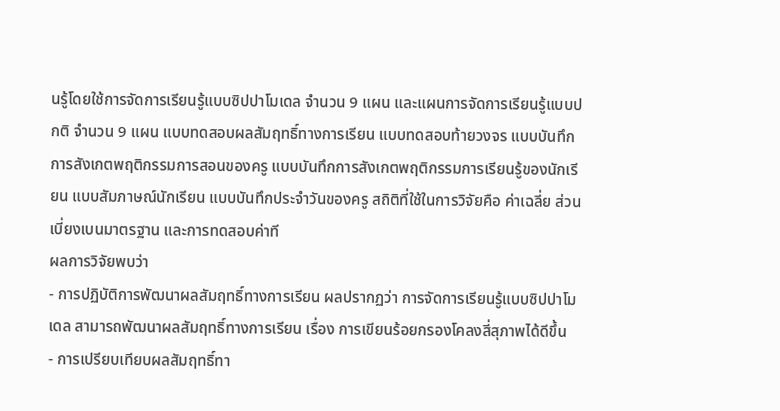นรู้โดยใช้การจัดการเรียนรู้แบบซิปปาโมเดล จำนวน 9 แผน และแผนการจัดการเรียนรู้แบบปกติ จำนวน 9 แผน แบบทดสอบผลสัมฤทธิ์ทางการเรียน แบบทดสอบท้ายวงจร แบบบันทึกการสังเกตพฤติกรรมการสอนของครู แบบบันทึกการสังเกตพฤติกรรมการเรียนรู้ของนักเรียน แบบสัมภาษณ์นักเรียน แบบบันทึกประจำวันของครู สถิติที่ใช้ในการวิจัยคือ ค่าเฉลี่ย ส่วนเบี่ยงเบนมาตรฐาน และการทดสอบค่าที
ผลการวิจัยพบว่า
- การปฏิบัติการพัฒนาผลสัมฤทธิ์ทางการเรียน ผลปรากฏว่า การจัดการเรียนรู้แบบซิปปาโมเดล สามารถพัฒนาผลสัมฤทธิ์ทางการเรียน เรื่อง การเขียนร้อยกรองโคลงสี่สุภาพได้ดีขึ้น
- การเปรียบเทียบผลสัมฤทธิ์ทา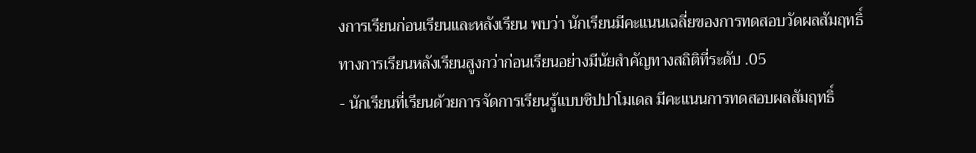งการเรียนก่อนเรียนและหลังเรียน พบว่า นักเรียนมีคะแนนเฉลี่ยของการทดสอบวัดผลสัมฤทธิ์ทางการเรียนหลังเรียนสูงกว่าก่อนเรียนอย่างมีนัยสำคัญทางสถิติที่ระดับ .05
- นักเรียนที่เรียนด้วยการจัดการเรียนรู้แบบซิปปาโมเดล มีคะแนนการทดสอบผลสัมฤทธิ์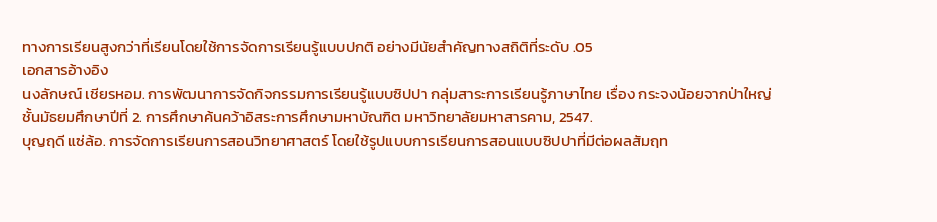ทางการเรียนสูงกว่าที่เรียนโดยใช้การจัดการเรียนรู้แบบปกติ อย่างมีนัยสำคัญทางสถิติที่ระดับ .05
เอกสารอ้างอิง
นงลักษณ์ เชียรหอม. การพัฒนาการจัดกิจกรรมการเรียนรู้แบบซิปปา กลุ่มสาระการเรียนรู้ภาษาไทย เรื่อง กระจงน้อยจากป่าใหญ่ ชั้นมัธยมศึกษาปีที่ 2. การศึกษาค้นคว้าอิสระการศึกษามหาบัณฑิต มหาวิทยาลัยมหาสารคาม, 2547.
บุญฤดี แซ่ล้อ. การจัดการเรียนการสอนวิทยาศาสตร์ โดยใช้รูปแบบการเรียนการสอนแบบซิปปาที่มีต่อผลสัมฤท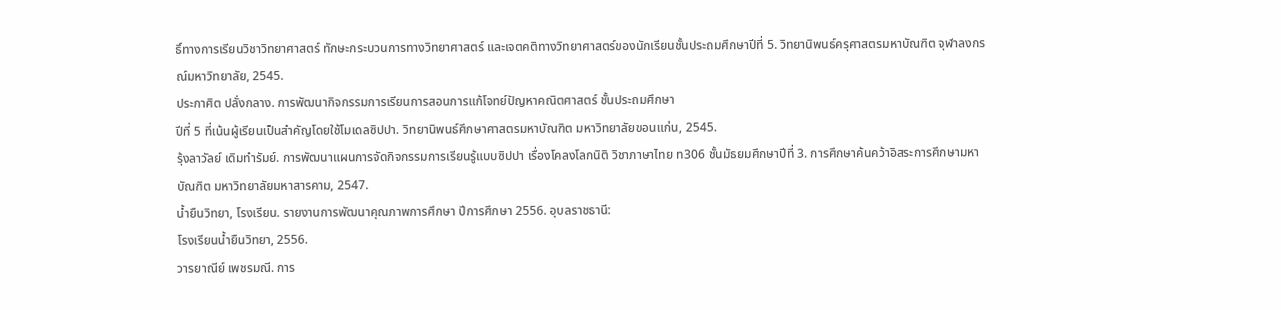ธิ์ทางการเรียนวิชาวิทยาศาสตร์ ทักษะกระบวนการทางวิทยาศาสตร์ และเจตคติทางวิทยาศาสตร์ของนักเรียนชั้นประถมศึกษาปีที่ 5. วิทยานิพนธ์ครุศาสตรมหาบัณฑิต จุฬาลงกรณ์มหาวิทยาลัย, 2545.
ประกาศิต ปลั่งกลาง. การพัฒนากิจกรรมการเรียนการสอนการแก้โจทย์ปัญหาคณิตศาสตร์ ชั้นประถมศึกษา
ปีที่ 5 ที่เน้นผู้เรียนเป็นสำคัญโดยใช้โมเดลซิปปา. วิทยานิพนธ์ศึกษาศาสตรมหาบัณฑิต มหาวิทยาลัยขอนแก่น, 2545.
รุ้งลาวัลย์ เดิมทำรัมย์. การพัฒนาแผนการจัดกิจกรรมการเรียนรู้แบบซิปปา เรื่องโคลงโลกนิติ วิชาภาษาไทย ท306 ชั้นมัธยมศึกษาปีที่ 3. การศึกษาค้นคว้าอิสระการศึกษามหาบัณฑิต มหาวิทยาลัยมหาสารคาม, 2547.
น้ำยืนวิทยา, โรงเรียน. รายงานการพัฒนาคุณภาพการศึกษา ปีการศึกษา 2556. อุบลราชธานี:
โรงเรียนน้ำยืนวิทยา, 2556.
วารยาณีย์ เพชรมณี. การ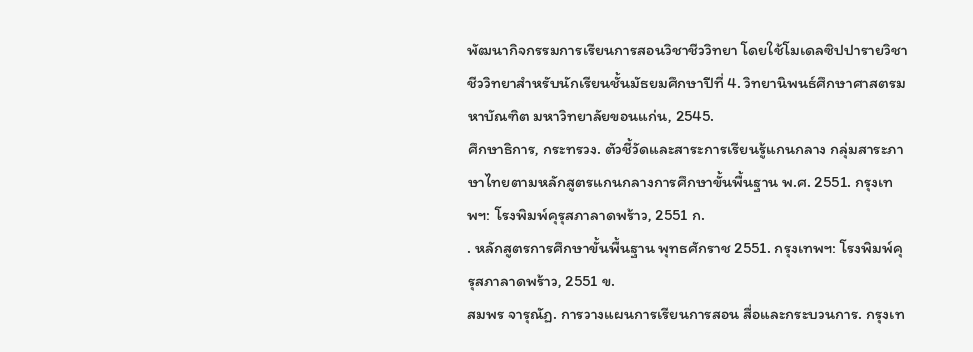พัฒนากิจกรรมการเรียนการสอนวิชาชีววิทยา โดยใช้โมเดลซิปปารายวิชาชีววิทยาสำหรับนักเรียนชั้นมัธยมศึกษาปีที่ 4. วิทยานิพนธ์ศึกษาศาสตรมหาบัณฑิต มหาวิทยาลัยขอนแก่น, 2545.
ศึกษาธิการ, กระทรวง. ตัวชี้วัดและสาระการเรียนรู้แกนกลาง กลุ่มสาระภาษาไทยตามหลักสูตรแกนกลางการศึกษาขั้นพื้นฐาน พ.ศ. 2551. กรุงเทพฯ: โรงพิมพ์คุรุสภาลาดพร้าว, 2551 ก.
. หลักสูตรการศึกษาขั้นพื้นฐาน พุทธศักราช 2551. กรุงเทพฯ: โรงพิมพ์คุรุสภาลาดพร้าว, 2551 ข.
สมพร จารุณัฏ. การวางแผนการเรียนการสอน สื่อและกระบวนการ. กรุงเท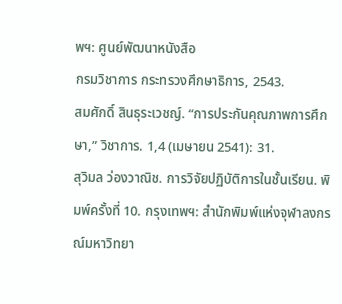พฯ: ศูนย์พัฒนาหนังสือ
กรมวิชาการ กระทรวงศึกษาธิการ, 2543.
สมศักดิ์ สินธุระเวชญ์. “การประกันคุณภาพการศึกษา,” วิชาการ. 1,4 (เมษายน 2541): 31.
สุวิมล ว่องวาณิช. การวิจัยปฏิบัติการในชั้นเรียน. พิมพ์ครั้งที่ 10. กรุงเทพฯ: สำนักพิมพ์แห่งจุฬาลงกรณ์มหาวิทยา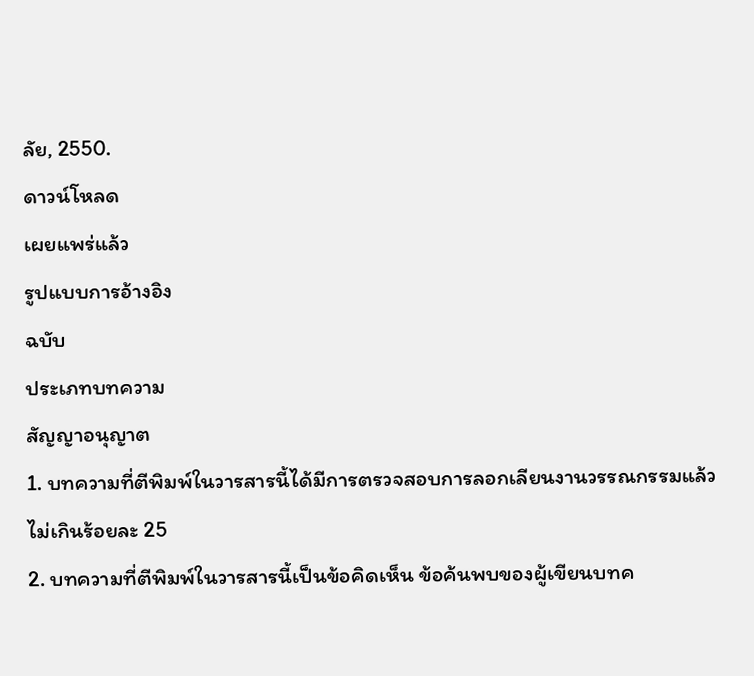ลัย, 2550.
ดาวน์โหลด
เผยแพร่แล้ว
รูปแบบการอ้างอิง
ฉบับ
ประเภทบทความ
สัญญาอนุญาต
1. บทความที่ตีพิมพ์ในวารสารนี้ได้มีการตรวจสอบการลอกเลียนงานวรรณกรรมแล้ว ไม่เกินร้อยละ 25
2. บทความที่ตีพิมพ์ในวารสารนี้เป็นข้อคิดเห็น ข้อค้นพบของผู้เขียนบทค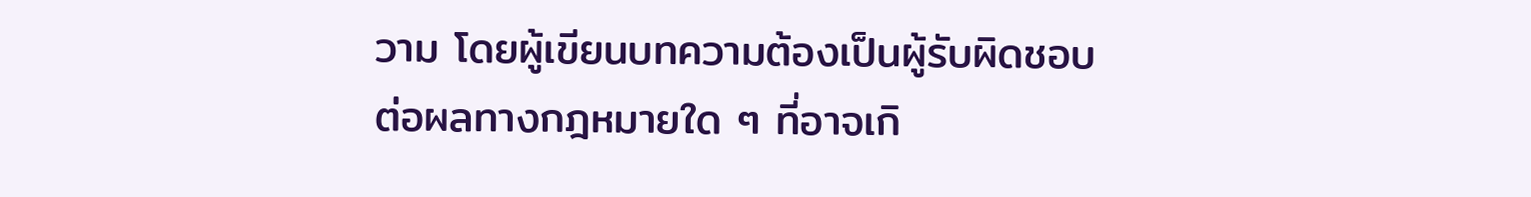วาม โดยผู้เขียนบทความต้องเป็นผู้รับผิดชอบต่อผลทางกฎหมายใด ๆ ที่อาจเกิ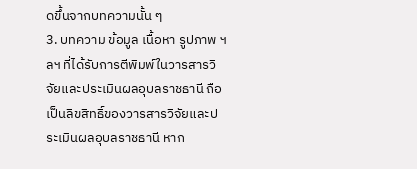ดขึ้นจากบทความนั้น ๆ
3. บทความ ข้อมูล เนื้อหา รูปภาพ ฯลฯ ที่ได้รับการตีพิมพ์ในวารสารวิจัยและประเมินผลอุบลราชธานี ถือเป็นลิขสิทธิ์ของวารสารวิจัยและประเมินผลอุบลราชธานี หาก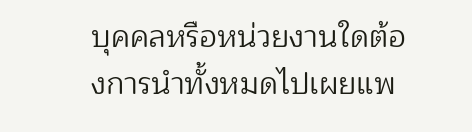บุคคลหรือหน่วยงานใดต้องการนำทั้งหมดไปเผยแพ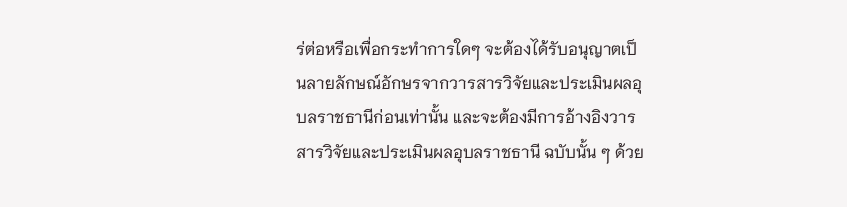ร่ต่อหรือเพื่อกระทำการใดๆ จะต้องได้รับอนุญาตเป็นลายลักษณ์อักษรจากวารสารวิจัยและประเมินผลอุบลราชธานีก่อนเท่านั้น และจะต้องมีการอ้างอิงวารสารวิจัยและประเมินผลอุบลราชธานี ฉบับนั้น ๆ ด้วย